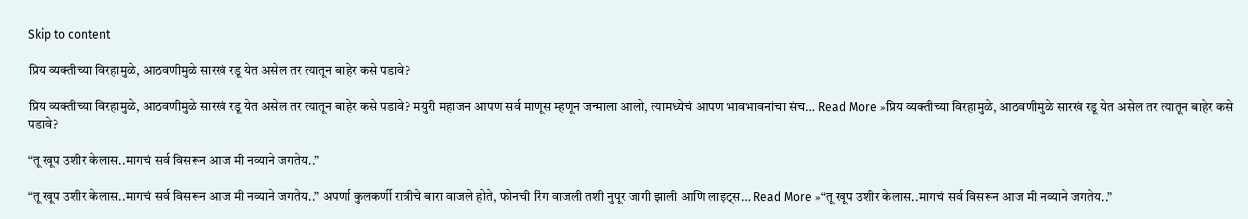Skip to content

प्रिय व्यक्तीच्या विरहामुळे, आठवणीमुळे सारखं रडू येत असेल तर त्यातून बाहेर कसे पडावे?

प्रिय व्यक्तीच्या विरहामुळे, आठवणीमुळे सारखं रडू येत असेल तर त्यातून बाहेर कसे पडावे? मयुरी महाजन आपण सर्व माणूस म्हणून जन्माला आलो, त्यामध्येचं आपण भावभावनांचा संच… Read More »प्रिय व्यक्तीच्या विरहामुळे, आठवणीमुळे सारखं रडू येत असेल तर त्यातून बाहेर कसे पडावे?

“तू खूप उशीर केलास..मागचं सर्व विसरून आज मी नव्याने जगतेय..”

“तू खूप उशीर केलास..मागचं सर्व विसरून आज मी नव्याने जगतेय..” अपर्णा कुलकर्णी रात्रीचे बारा वाजले होते, फोनची रिंग वाजली तशी नुपूर जागी झाली आणि लाइट्स… Read More »“तू खूप उशीर केलास..मागचं सर्व विसरून आज मी नव्याने जगतेय..”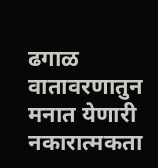ढगाळ वातावरणातुन मनात येणारी नकारात्मकता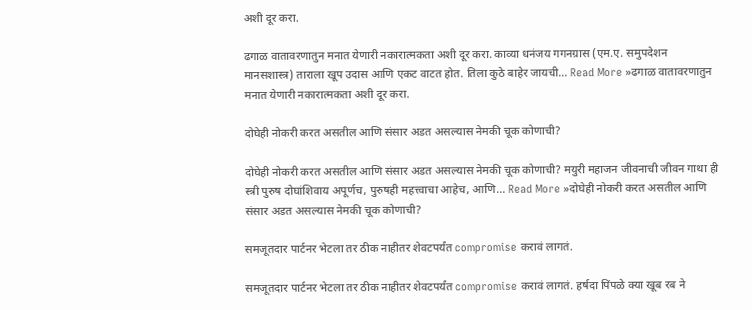अशी दूर करा.

ढगाळ वातावरणातुन मनात येणारी नकारात्मकता अशी दूर करा. काव्या धनंजय गगनग्रास (एम.ए. समुपदेशन मानसशास्त्र) ताराला खूप उदास आणि एकट वाटत होत. तिला कुठे बाहेर जायची… Read More »ढगाळ वातावरणातुन मनात येणारी नकारात्मकता अशी दूर करा.

दोघेही नोकरी करत असतील आणि संसार अडत असल्यास नेमकी चूक कोणाची?

दोघेही नोकरी करत असतील आणि संसार अडत असल्यास नेमकी चूक कोणाची? मयुरी महाजन जीवनाची जीवन गाथा ही स्त्री पुरुष दोघांशिवाय अपूर्णच, पुरुषही महत्त्वाचा आहेच, आणि… Read More »दोघेही नोकरी करत असतील आणि संसार अडत असल्यास नेमकी चूक कोणाची?

समजूतदार पार्टनर भेटला तर ठीक नाहीतर शेवटपर्यंत compromise करावं लागतं.

समजूतदार पार्टनर भेटला तर ठीक नाहीतर शेवटपर्यंत compromise करावं लागतं. हर्षदा पिंपळे क्या खूब रब ने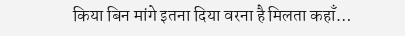किया बिन मांगे इतना दिया वरना है मिलता कहाँ…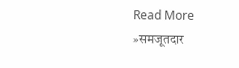Read More »समजूतदार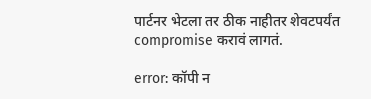पार्टनर भेटला तर ठीक नाहीतर शेवटपर्यंत compromise करावं लागतं.

error: कॉपी न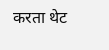करता थेट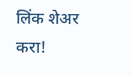लिंक शेअर करा!